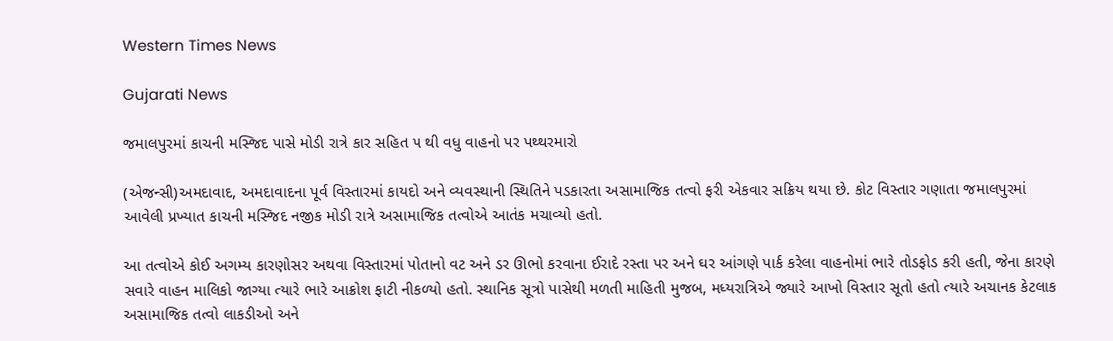Western Times News

Gujarati News

જમાલપુરમાં કાચની મસ્જિદ પાસે મોડી રાત્રે કાર સહિત ૫ થી વધુ વાહનો પર પથ્થરમારો

(એજન્સી)અમદાવાદ, અમદાવાદના પૂર્વ વિસ્તારમાં કાયદો અને વ્યવસ્થાની સ્થિતિને પડકારતા અસામાજિક તત્વો ફરી એકવાર સક્રિય થયા છે. કોટ વિસ્તાર ગણાતા જમાલપુરમાં આવેલી પ્રખ્યાત કાચની મસ્જિદ નજીક મોડી રાત્રે અસામાજિક તત્વોએ આતંક મચાવ્યો હતો.

આ તત્વોએ કોઈ અગમ્ય કારણોસર અથવા વિસ્તારમાં પોતાનો વટ અને ડર ઊભો કરવાના ઈરાદે રસ્તા પર અને ઘર આંગણે પાર્ક કરેલા વાહનોમાં ભારે તોડફોડ કરી હતી, જેના કારણે સવારે વાહન માલિકો જાગ્યા ત્યારે ભારે આક્રોશ ફાટી નીકળ્યો હતો. સ્થાનિક સૂત્રો પાસેથી મળતી માહિતી મુજબ, મધ્યરાત્રિએ જ્યારે આખો વિસ્તાર સૂતો હતો ત્યારે અચાનક કેટલાક અસામાજિક તત્વો લાકડીઓ અને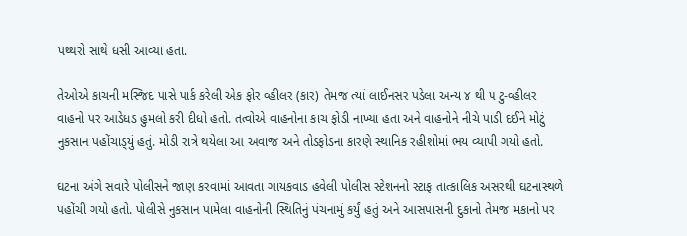પથ્થરો સાથે ધસી આવ્યા હતા.

તેઓએ કાચની મસ્જિદ પાસે પાર્ક કરેલી એક ફોર વ્હીલર (કાર) તેમજ ત્યાં લાઈનસર પડેલા અન્ય ૪ થી ૫ ટુ-વ્હીલર વાહનો પર આડેધડ હુમલો કરી દીધો હતો. તત્વોએ વાહનોના કાચ ફોડી નાખ્યા હતા અને વાહનોને નીચે પાડી દઈને મોટું નુકસાન પહોંચાડ્‌યું હતું. મોડી રાત્રે થયેલા આ અવાજ અને તોડફોડના કારણે સ્થાનિક રહીશોમાં ભય વ્યાપી ગયો હતો.

ઘટના અંગે સવારે પોલીસને જાણ કરવામાં આવતા ગાયકવાડ હવેલી પોલીસ સ્ટેશનનો સ્ટાફ તાત્કાલિક અસરથી ઘટનાસ્થળે પહોંચી ગયો હતો. પોલીસે નુકસાન પામેલા વાહનોની સ્થિતિનું પંચનામું કર્યું હતું અને આસપાસની દુકાનો તેમજ મકાનો પર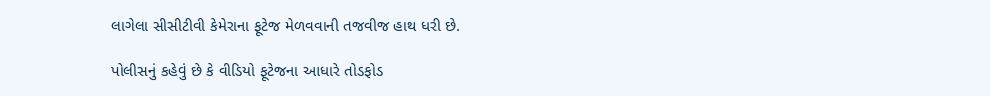લાગેલા સીસીટીવી કેમેરાના ફૂટેજ મેળવવાની તજવીજ હાથ ધરી છે.

પોલીસનું કહેવું છે કે વીડિયો ફૂટેજના આધારે તોડફોડ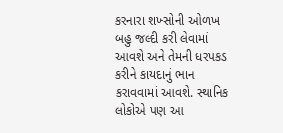કરનારા શખ્સોની ઓળખ બહુ જલ્દી કરી લેવામાં આવશે અને તેમની ધરપકડ કરીને કાયદાનું ભાન કરાવવામાં આવશે. સ્થાનિક લોકોએ પણ આ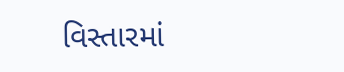વિસ્તારમાં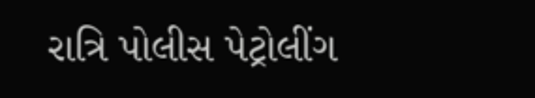રાત્રિ પોલીસ પેટ્રોલીંગ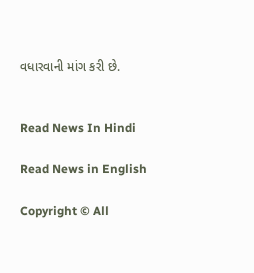વધારવાની માંગ કરી છે.


Read News In Hindi

Read News in English

Copyright © All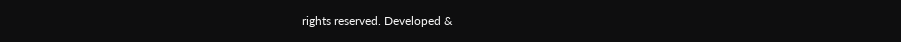rights reserved. Developed &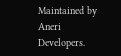Maintained by Aneri Developers.